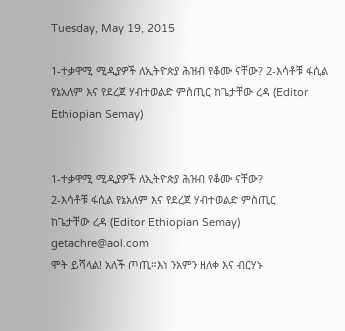Tuesday, May 19, 2015

1-ተቃዋሚ ሚዲያዎች ለኢትዮጵያ ሕዝብ የቆሙ ናቸው? 2-እሳቶቹ ፋሲል የኔአለም እና የደረጀ ሃብተወልድ ምስጢር ከጌታቸው ረዳ (Editor Ethiopian Semay)


1-ተቃዋሚ ሚዲያዎች ለኢትዮጵያ ሕዝብ የቆሙ ናቸው?
2-እሳቶቹ ፋሲል የኔአለም እና የደረጀ ሃብተወልድ ምስጢር
ከጌታቸው ረዳ (Editor Ethiopian Semay) getachre@aol.com
ሞት ይሻላል! አለች ጦጢ።እነ ንአምን ዘለቀ እና ብርሃኑ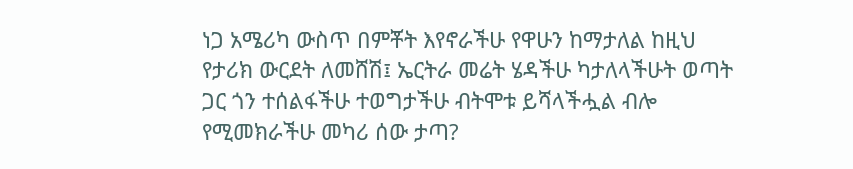ነጋ አሜሪካ ውስጥ በምቾት እየኖራችሁ የዋሁን ከማታለል ከዚህ የታሪክ ውርደት ለመሸሽ፤ ኤርትራ መሬት ሄዳችሁ ካታለላችሁት ወጣት ጋር ጎን ተሰልፋችሁ ተወግታችሁ ብትሞቱ ይሻላችሗል ብሎ የሚመክራችሁ መካሪ ሰው ታጣ?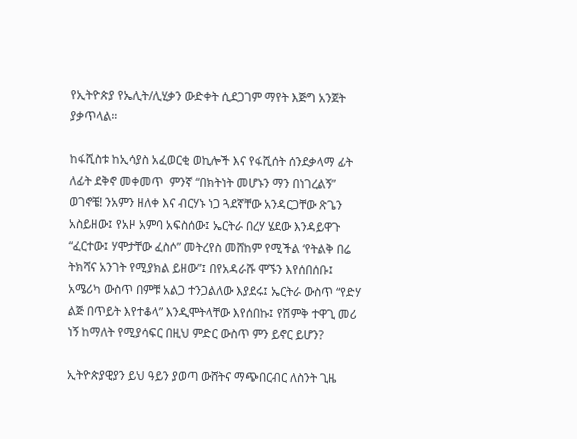የኢትዮጵያ የኤሊት/ሊሂቃን ውድቀት ሲደጋገም ማየት እጅግ አንጀት ያቃጥላል።

ከፋሺስቱ ከኢሳያስ አፈወርቂ ወኪሎች እና የፋሺሰት ሰንደቃላማ ፊት ለፊት ደቅኖ መቀመጥ  ምንኛ “በክትነት መሆኑን ማን በነገረልኝ” ወገኖቼ! ንአምን ዘለቀ እና ብርሃኑ ነጋ ጓደኛቸው አንዳርጋቸው ጽጌን አስይዘው፤ የአዞ አምባ አፍስሰው፤ ኤርትራ በረሃ ሄደው እንዳይዋጉ “ፈርተው፤ ሃሞታቸው ፈስሶ” መትረየስ መሸከም የሚችል ‘የትልቅ በሬ ትክሻና አንገት የሚያክል ይዘው”፤ በየአዳራሹ ሞኙን እየሰበሰቡ፤ አሜሪካ ውስጥ በምቹ አልጋ ተንጋልለው እያደሩ፤ ኤርትራ ውስጥ “የድሃ ልጅ በጥይት እየተቆላ” እንዲሞትላቸው እየሰበኩ፤ የሽምቅ ተዋጊ መሪ ነኝ ከማለት የሚያሳፍር በዚህ ምድር ውስጥ ምን ይኖር ይሆን?

ኢትዮጵያዊያን ይህ ዓይን ያወጣ ውሸትና ማጭበርብር ለስንት ጊዜ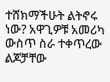ተሸክማችሁት ልትኖሩ ነው? አዋጊዎቹ አመሪካ ውስጥ ስራ ተቀጥረው ልጆቻቸው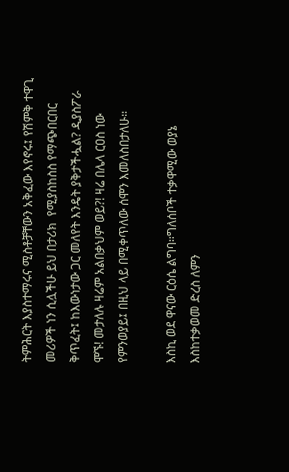ትምሕርት እያስተማሩና ሚስቶቻቸውን አቅፈው እየኖሩ፤ የሽምቅ ተዋጊ መሪዎች ነን ሲሏችሁ ይህ በታሪክ  የሚያስከስስ የማጭበርበር ቅጥፈት፤ ከእውነታው ጋር መለየት እንዴት ያቅታችሗል? ዲያስፖራ ሞኙ! መታለሉ ዛሬም አልበቃህም ወይ?! ዛሬ በሌላ ርዐስ ነው የምንወያይ፤ በዚህ ላይ በሚቀጥለው ሰሞን እመለስበታለሁ።

እስኪ ወደ ዋናው ርዕሴ ልግባ።ግለሰቦች ተቃዋሚው ወያኔ እስከተቃወመ ድረስ ለምን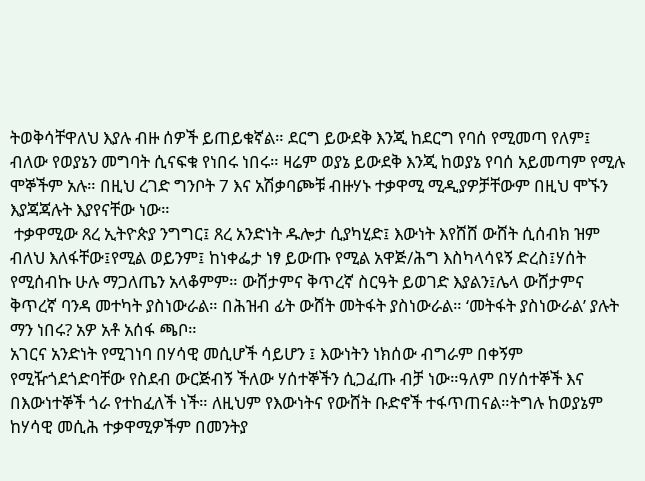ትወቅሳቸዋለህ እያሉ ብዙ ሰዎች ይጠይቁኛል። ደርግ ይውደቅ እንጂ ከደርግ የባሰ የሚመጣ የለም፤ ብለው የወያኔን መግባት ሲናፍቁ የነበሩ ነበሩ። ዛሬም ወያኔ ይውደቅ እንጂ ከወያኔ የባሰ አይመጣም የሚሉ ሞኞችም አሉ። በዚህ ረገድ ግንቦት 7 እና አሽቃባጮቹ ብዙሃኑ ተቃዋሚ ሚዲያዎቻቸውም በዚህ ሞኙን እያጃጃሉት እያየናቸው ነው።
 ተቃዋሚው ጸረ ኢትዮጵያ ንግግር፤ ጸረ አንድነት ዱሎታ ሲያካሂድ፤ እውነት እየሸሸ ውሸት ሲሰብክ ዝም ብለህ እለፋቸው፤የሚል ወይንም፤ ከነቀፌታ ነፃ ይውጡ የሚል አዋጅ/ሕግ እስካላሳዩኝ ድረስ፤ሃሰት የሚሰብኩ ሁሉ ማጋለጤን አላቆምም። ውሸታምና ቅጥረኛ ስርዓት ይወገድ እያልን፤ሌላ ውሸታምና ቅጥረኛ ባንዳ መተካት ያስነውራል። በሕዝብ ፊት ውሸት መትፋት ያስነውራል። ‘መትፋት ያስነውራል’ ያሉት ማን ነበሩ? አዎ አቶ አሰፋ ጫቦ።
አገርና አንድነት የሚገነባ በሃሳዊ መሲሆች ሳይሆን ፤ እውነትን ነክሰው ብግራም በቀኝም የሚዥጎደጎድባቸው የስደብ ውርጅብኝ ችለው ሃሰተኞችን ሲጋፈጡ ብቻ ነው።ዓለም በሃሰተኞች እና በእውነተኞች ጎራ የተከፈለች ነች። ለዚህም የእውነትና የውሸት ቡድኖች ተፋጥጠናል።ትግሉ ከወያኔም ከሃሳዊ መሲሕ ተቃዋሚዎችም በመንትያ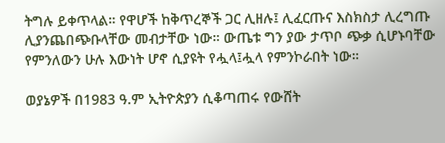ትግሉ ይቀጥላል። የዋሆች ከቅጥረኞች ጋር ሊዘሉ፤ ሊፈርጡና እስክስታ ሊረግጡ ሊያንጨበጭቡላቸው መብታቸው ነው። ውጤቱ ግን ያው ታጥቦ ጭቃ ሲሆኑባቸው የምንለውን ሁሉ እውነት ሆኖ ሲያዩት የሗላ፤ሗላ የምንኮራበት ነው።

ወያኔዎች በ1983 ዓ.ም ኢትዮጵያን ሲቆጣጠሩ የውሸት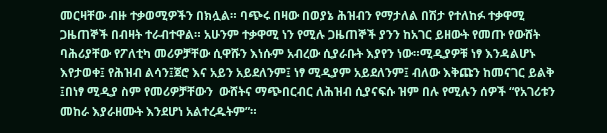መርዛቸው ብዙ ተቃወሚዎችን በክሏል። ባጭሩ በዛው በወያኔ ሕዝብን የማታለል በሽታ የተለከፉ ተቃዋሚ ጋዜጠኞች በብዛት ተራብተዋል። አሁንም ተቃዋሚ ነን የሚሉ ጋዜጠኞች ያንን ከአገር ይዘውት የመጡ የውሸት ባሕሪያቸው የፖለቲካ መሪዎቻቸው ሲዋሹን እነሱም አብረው ሲያራቡት እያየን ነው።ሚዲያዎቹ ነፃ እንዳልሆኑ እየታወቀ፤ የሕዝብ ልሳን፤ጀሮ እና አይን አይደለንም፤ ነፃ ሚዲያም አይደለንም፤ ብለው እቅጩን ከመናገር ይልቅ ፤በነፃ ሚዲያ ስም የመሪዎቻቸውን  ውሸትና ማጭበርብር ለሕዝብ ሲያናፍሱ ዝም በሉ የሚሉን ሰዎች “የአገሪቱን መከራ እያራዘሙት እንደሆነ አልተረዱትም”።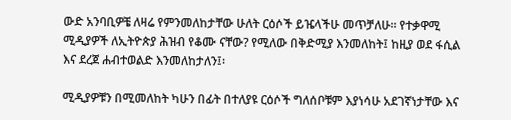ውድ አንባቢዎቼ ለዛሬ የምንመለከታቸው ሁለት ርዕሶች ይዤላችሁ መጥቻለሁ። የተቃዋሚ ሚዲያዎች ለኢትዮጵያ ሕዝብ የቆሙ ናቸው? የሚለው በቅድሚያ እንመለከት፤ ከዚያ ወደ ፋሲል እና ደረጀ ሐብተወልድ እንመለከታለን፤፡

ሚዲያዎቹን በሚመለከት ካሁን በፊት በተለያዩ ርዕሶች ግለሰቦቹም እያነሳሁ አደገኛነታቸው እና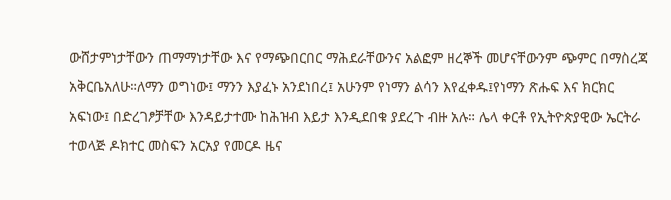ውሸታምነታቸውን ጠማማነታቸው እና የማጭበርበር ማሕደራቸውንና አልፎም ዘረኞች መሆናቸውንም ጭምር በማስረጃ አቅርቤአለሁ።ለማን ወግነው፤ ማንን እያፈኑ አንደነበረ፤ አሁንም የነማን ልሳን እየፈቀዱ፤የነማን ጽሑፍ እና ክርክር አፍነው፤ በድረገፆቻቸው እንዳይታተሙ ከሕዝብ እይታ እንዲደበቁ ያደረጉ ብዙ አሉ። ሌላ ቀርቶ የኢትዮጵያዊው ኤርትራ ተወላጅ ዶክተር መስፍን አርአያ የመርዶ ዜና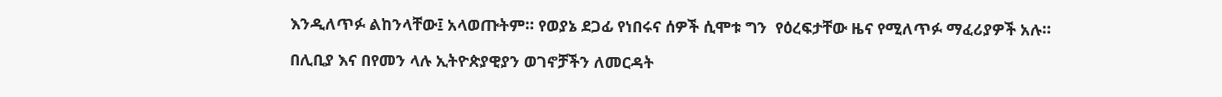እንዲለጥፉ ልከንላቸው፤ አላወጡትም። የወያኔ ደጋፊ የነበሩና ሰዎች ሲሞቱ ግን  የዕረፍታቸው ዜና የሚለጥፉ ማፈሪያዎች አሉ።

በሊቢያ እና በየመን ላሉ ኢትዮጵያዊያን ወገኖቻችን ለመርዳት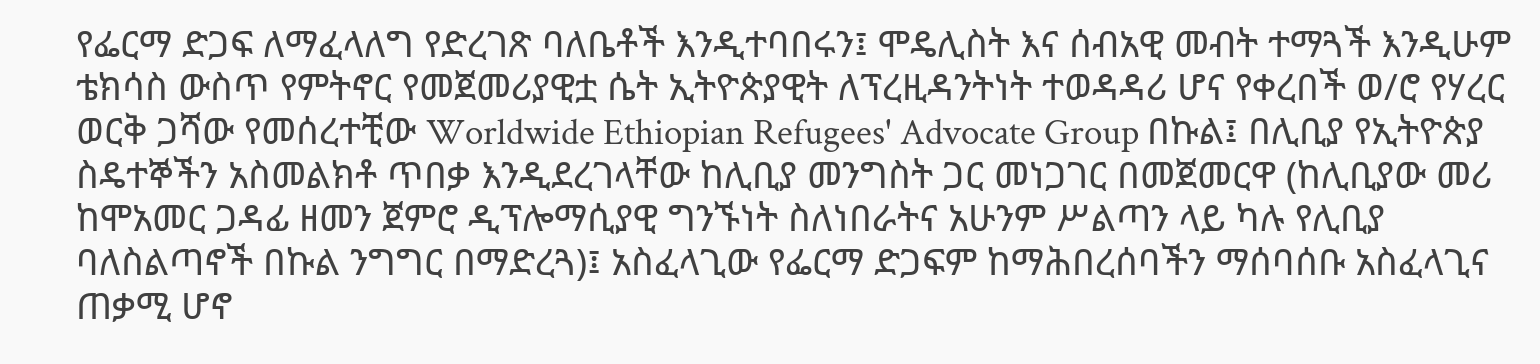የፌርማ ድጋፍ ለማፈላለግ የድረገጽ ባለቤቶች እንዲተባበሩን፤ ሞዴሊስት እና ሰብአዊ መብት ተማጓች እንዲሁም ቴክሳስ ውስጥ የምትኖር የመጀመሪያዊቷ ሴት ኢትዮጵያዊት ለፕረዚዳንትነት ተወዳዳሪ ሆና የቀረበች ወ/ሮ የሃረር ወርቅ ጋሻው የመሰረተቺው Worldwide Ethiopian Refugees' Advocate Group በኩል፤ በሊቢያ የኢትዮጵያ ስዴተኞችን አስመልክቶ ጥበቃ እንዲደረገላቸው ከሊቢያ መንግስት ጋር መነጋገር በመጀመርዋ (ከሊቢያው መሪ ከሞአመር ጋዳፊ ዘመን ጀምሮ ዲፕሎማሲያዊ ግንኙነት ስለነበራትና አሁንም ሥልጣን ላይ ካሉ የሊቢያ ባለስልጣኖች በኩል ንግግር በማድረጓ)፤ አስፈላጊው የፌርማ ድጋፍም ከማሕበረሰባችን ማሰባሰቡ አስፈላጊና ጠቃሚ ሆኖ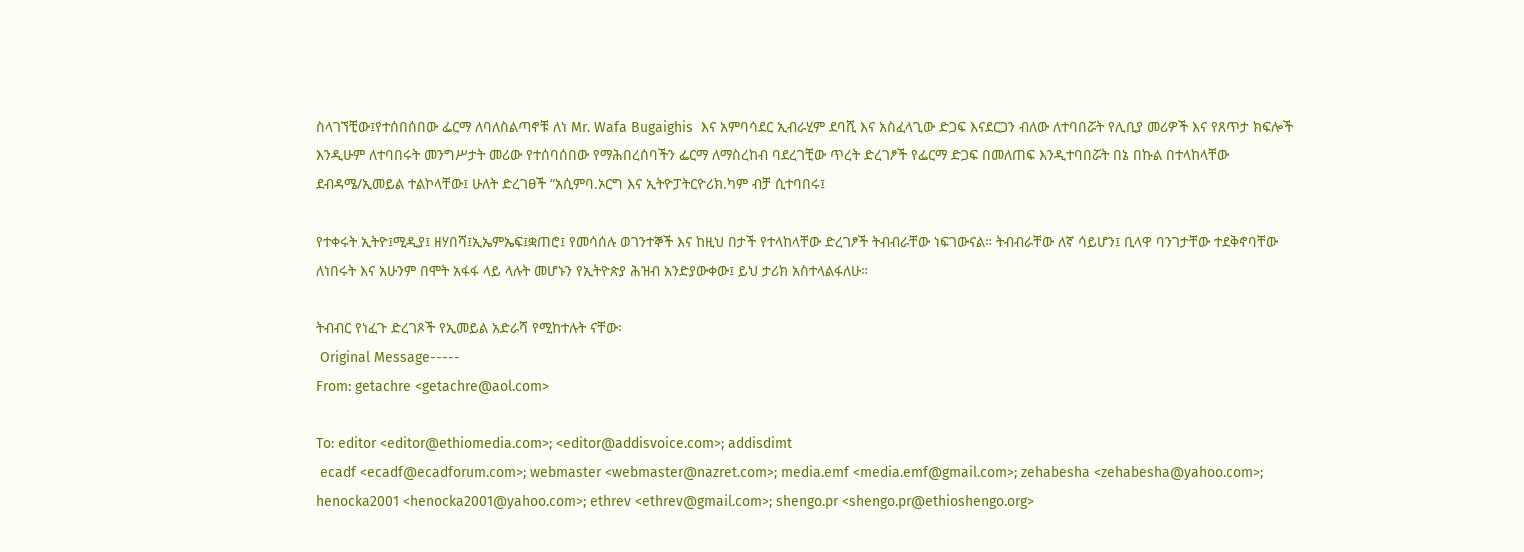ስላገኘቺው፤የተሰበሰበው ፌርማ ለባለስልጣኖቹ ለነ Mr. Wafa Bugaighis  እና አምባሳደር ኢብራሂም ደባሺ እና አስፈላጊው ድጋፍ እናደርጋን ብለው ለተባበሯት የሊቢያ መሪዎች እና የጸጥታ ክፍሎች እንዲሁም ለተባበሩት መንግሥታት መሪው የተሰባሰበው የማሕበረሰባችን ፌርማ ለማስረከብ ባደረገቺው ጥረት ድረገፆች የፌርማ ድጋፍ በመለጠፍ እንዲተባበሯት በኔ በኩል በተላከላቸው ደብዳሜ/ኢመይል ተልኮላቸው፤ ሁለት ድረገፀች “አሲምባ.ኦርግ እና ኢትዮፓትርዮሪክ.ካም ብቻ ሲተባበሩ፤

የተቀሩት ኢትዮ፤ሚዲያ፤ ዘሃበሻ፤ኢኤምኤፍ፤ቋጠሮ፤ የመሳሰሉ ወገንተኞች እና ከዚህ በታች የተላከላቸው ድረገፆች ትብብራቸው ነፍገውናል። ትብብራቸው ለኛ ሳይሆን፤ ቢላዋ ባንገታቸው ተደቅኖባቸው ለነበሩት እና አሁንም በሞት አፋፋ ላይ ላሉት መሆኑን የኢትዮጵያ ሕዝብ አንድያውቀው፤ ይህ ታሪክ አስተላልፋለሁ።

ትብብር የነፈጉ ድረገጾች የኢመይል አድራሻ የሚከተሉት ናቸው፡
 Original Message-----
From: getachre <getachre@aol.com>

To: editor <editor@ethiomedia.com>; <editor@addisvoice.com>; addisdimt
 ecadf <ecadf@ecadforum.com>; webmaster <webmaster@nazret.com>; media.emf <media.emf@gmail.com>; zehabesha <zehabesha@yahoo.com>; henocka2001 <henocka2001@yahoo.com>; ethrev <ethrev@gmail.com>; shengo.pr <shengo.pr@ethioshengo.org>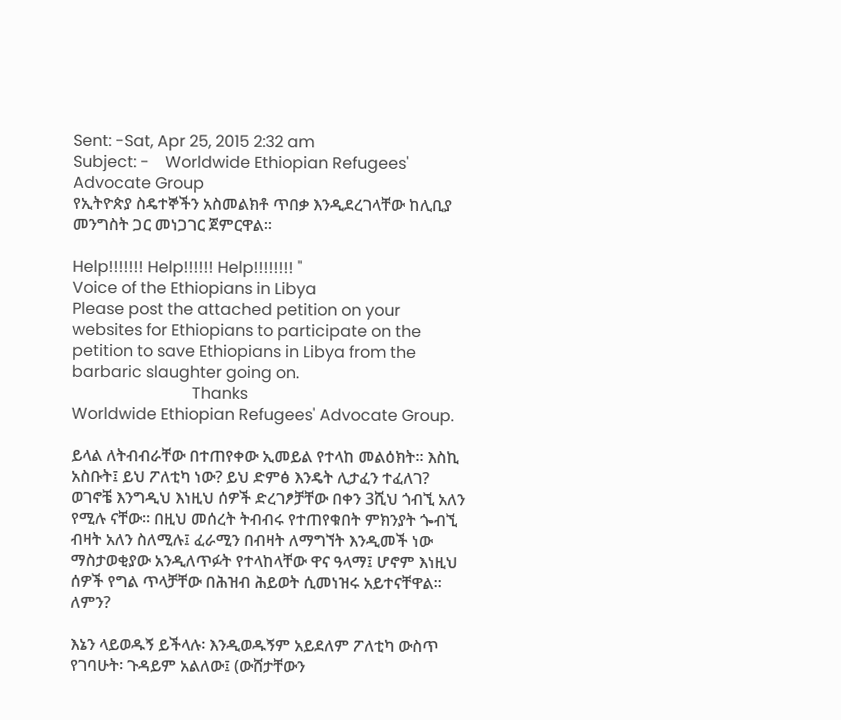Sent: -Sat, Apr 25, 2015 2:32 am
Subject: -    Worldwide Ethiopian Refugees' Advocate Group
የኢትዮጵያ ስዴተኞችን አስመልክቶ ጥበቃ እንዲደረገላቸው ከሊቢያ መንግስት ጋር መነጋገር ጀምርዋል።

Help!!!!!!! Help!!!!!! Help!!!!!!!! "
Voice of the Ethiopians in Libya
Please post the attached petition on your websites for Ethiopians to participate on the petition to save Ethiopians in Libya from the barbaric slaughter going on.
                              Thanks
Worldwide Ethiopian Refugees' Advocate Group.

ይላል ለትብብራቸው በተጠየቀው ኢመይል የተላከ መልዕክት። እስኪ አስቡት፤ ይህ ፖለቲካ ነው? ይህ ድምፅ እንዴት ሊታፈን ተፈለገ?  ወገኖቼ እንግዲህ እነዚህ ሰዎች ድረገፆቻቸው በቀን 3ሺህ ጎብኚ አለን የሚሉ ናቸው። በዚህ መሰረት ትብብሩ የተጠየቁበት ምክንያት ጐብኚ ብዛት አለን ስለሚሉ፤ ፈራሚን በብዛት ለማግኘት እንዲመች ነው ማስታወቂያው አንዲለጥፉት የተላከላቸው ዋና ዓላማ፤ ሆኖም እነዚህ ሰዎች የግል ጥላቻቸው በሕዝብ ሕይወት ሲመነዝሩ አይተናቸዋል። ለምን?

እኔን ላይወዱኝ ይችላሉ፡ እንዲወዱኝም አይደለም ፖለቲካ ውስጥ የገባሁት፡ ጉዳይም አልለው፤ (ውሸታቸውን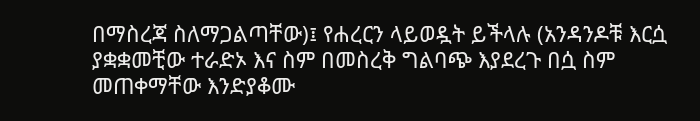በማስረጃ ስለማጋልጣቸው)፤ የሐረርን ላይወዷት ይችላሉ (አንዳንዶቹ እርሷ ያቋቋመቺው ተራድኦ እና ስም በመስረቅ ግልባጭ እያደረጉ በሷ ስም መጠቀማቸው እንድያቆሙ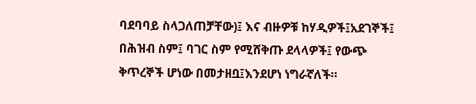ባደባባይ ስላጋለጠቻቸው)፤ እና ብዙዎቹ ከሃዲዎች፤አደገኞች፤ በሕዝብ ስም፤ ባገር ስም የሚሸቅጡ ደላላዎች፤ የውጭ ቅጥረኞች ሆነው በመታዘቧ፤እንደሆነ ነግራኛለች።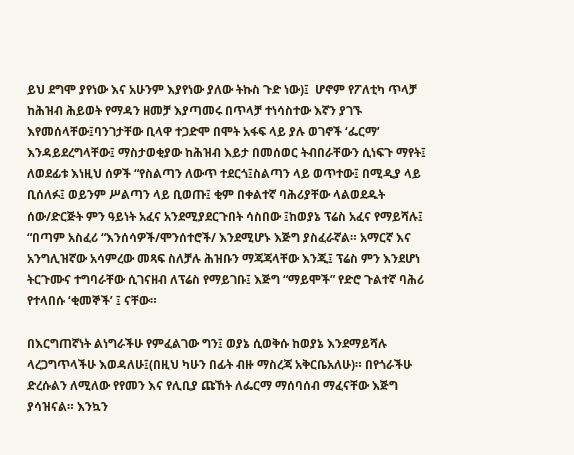ይህ ደግሞ ያየነው እና አሁንም እያየነው ያለው ትኩስ ጉድ ነው)፤  ሆኖም የፖለቲካ ጥላቻ ከሕዝብ ሕይወት የማዳን ዘመቻ እያጣመሩ በጥላቻ ተነሳስተው እኛን ያገኙ እየመሰላቸው፤ባንገታቸው ቢላዋ ተጋድሞ በሞት አፋፍ ላይ ያሉ ወገኖች ‘ፌርማ’ እንዳይደረግላቸው፤ ማስታወቂያው ከሕዝብ እይታ በመሰወር ትብበራቸውን ሲነፍጉ ማየት፤ ለወደፊቱ እነዚህ ሰዎች “የስልጣን ለውጥ ተደርጎ፤ስልጣን ላይ ወጥተው፤ በሚዲያ ላይ ቢሰለፉ፤ ወይንም ሥልጣን ላይ ቢወጡ፤ ቂም በቀልተኛ ባሕሪያቸው ላልወደዱት ሰው/ድርጅት ምን ዓይነት አፈና አንደሚያደርጉበት ሳስበው ፤ከወያኔ ፕሬስ አፈና የማይሻሉ፤ “በጣም አስፈሪ “እንሰሳዎች/ሞንሰተሮች/ እንደሚሆኑ እጅግ ያስፈራኛል። አማርኛ እና አንግሊዝኛው አሳምረው መጻፍ ስለቻሉ ሕዝቡን ማጃጃላቸው እንጂ፤ ፕሬስ ምን እንደሆነ ትርጉሙና ተግባራቸው ሲገናዘብ ለፕሬስ የማይገቡ፤ እጅግ “ማይሞች” የድሮ ጉልተኛ ባሕሪ የተላበሱ ‘ቂመኞች’ ፤ ናቸው።

በእርግጠኛነት ልነግራችሁ የምፈልገው ግን፤ ወያኔ ሲወቅሱ ከወያኔ እንደማይሻሉ ላረጋግጥላችሁ እወዳለሁ፤(በዚህ ካሁን በፊት ብዙ ማስረጃ አቅርቤአለሁ)። በየጎራችሁ ድረሱልን ለሚለው የየመን እና የሊቢያ ጩኸት ለፌርማ ማሰባሰብ ማፈናቸው እጅግ ያሳዝናል። እንኳን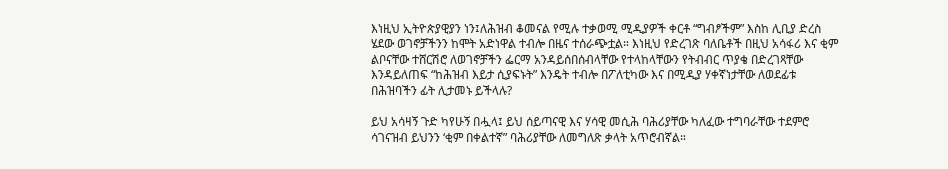እነዚህ ኢትዮጵያዊያን ነን፤ለሕዝብ ቆመናል የሚሉ ተቃወሚ ሚዲያዎች ቀርቶ “ግብፆችም” እስከ ሊቢያ ድረስ ሄደው ወገኖቻችንን ከሞት አድነዋል ተብሎ በዜና ተሰራጭቷል። እነዚህ የድረገጽ ባለቤቶች በዚህ አሳፋሪ እና ቂም ልቦናቸው ተሸርሽሮ ለወገኖቻችን ፌርማ አንዳይሰበሰብላቸው የተላከላቸውን የትብብር ጥያቄ በድረገጻቸው እንዳይለጠፍ “ከሕዝብ እይታ ሲያፍኑት” እንዴት ተብሎ በፖለቲካው እና በሚዲያ ሃቀኛነታቸው ለወደፊቱ በሕዝባችን ፊት ሊታመኑ ይችላሉ?

ይህ አሳዛኝ ጉድ ካየሁኝ በሗላ፤ ይህ ሰይጣናዊ እና ሃሳዊ መሲሕ ባሕሪያቸው ካለፈው ተግባራቸው ተደምሮ ሳገናዝብ ይህንን ‘ቂም በቀልተኛ” ባሕሪያቸው ለመግለጽ ቃላት አጥሮብኛል።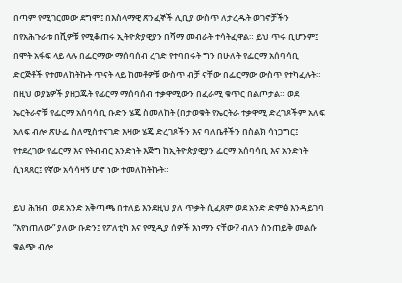በጣም የሚገርመው ደግሞ፤ በእስላማዊ ጽንፈኞች ሊቢያ ውስጥ ለታረዱት ወገኖቻችን በየአሕጉራቱ በሺዎቹ የሚቆጠሩ ኢትዮጵያዊያን በሻማ መብራት ተሳትፈዋል። ይህ ጥሩ ቢሆንም፤ በሞት አፋፍ ላይ ላሉ በፌርማው ማሰባሰብ ረገድ የተባበሩት ግን በሁለት የፌርማ አሰባሳቢ ድርጅቶች የተመለከትኩት ጥናት ላይ ከመቶዎቹ ውስጥ ብቻ ናቸው በፌርማው ውስጥ የተካፈሉት። በዚህ ወያኔዎች ያዘጋጁት የፊርማ ማሰባሰብ ተቃዋሚውን በፈራሚ ቁጥር በልጦታል። ወደ ኤርትራኖቹ የፌርማ አሰባሳቢ ቡድን ሄጄ ስመለከት (በታወቁት የኤርትራ ተቃዋሚ ድረገጾችም አለፍ አለፍ ብሎ ጽሁፌ ስለሚስተናገድ እዛው ሄጄ ድረገጾችን እና ባለቤቶችን በስልክ ሳነጋግር፤ የተደረገው የፌርማ እና የትብብር አንድነት እጅግ ከኢትዮጵያዊያን ፌርማ አሰባሳቢ እና አንድነት ሲነጻጸር፤ የኛው አሳሳዛኝ ሆኖ ነው ተመለከትኩት።

ይህ ሕዝብ  ወደ አንድ አቅጣጫ በተለይ እንደዚህ ያለ ጥቃት ሲፈጸም ወደ አንድ ድምፅ እንዳይገባ “እየነጠለው” ያለው ቡድን፤ የፖለቲካ እና የሚዲያ ሰዎች እነማን ናቸው? ብለን ስንጠይቅ መልሱ ቁልጭ ብሎ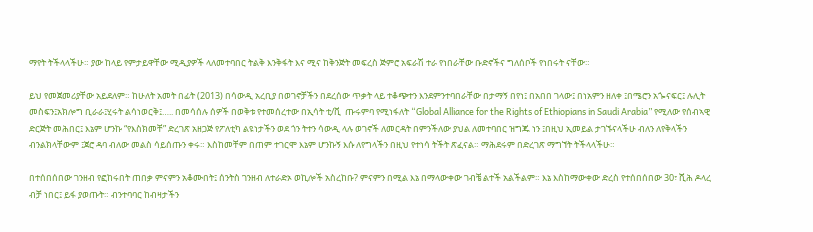ማየት ትችላላችሁ። ያው ከላይ የምታይዋቸው ሚዲያዎች ላለመተባበር ትልቅ እንቅፋት እና ሚና ከቅንጅት መፍረስ ጅምሮ አፍራሽ ተራ የነበራቸው ቡድኖችና ግለሰቦች የነበሩት ናቸው።

ይህ የመጀመሪያቸው አይደለም። ከሁለት አመት በፊት (2013) በሳውዲ አረቢያ በወገኖቻችን በደረሰው ጥቃት ላይ ተቆጭተን እንደምንተባበራቸው በታማኝ በየነ፤ በአበበ ገላው፤ በነአምን ዘለቀ ፤በሜሮን አጐናፍር፤ ሉሊት መስፍን፤አክሎግ ቢራራ፤ሂሩት ልሳነወርቅ፤….. በመሳሰሉ ሰዎች በወቅቱ የተመሰረተው በኢሳት ቲ/ቪ  ጡሩምባ የሚነፋለት “Global Alliance for the Rights of Ethiopians in Saudi Arabia” የሚለው የሰብኣዊ ድርጅት መሕበር፤ እኔም ሆንኩ “የእስክመቸ” ድረገጽ አዘጋጅ የፖለቲካ ልዩነታችን ወደ ጎን ትተን ሳውዲ ላሉ ወገኖች ለመርዳት በምንችለው ያህል ለመተባበር ዝግጁ ነን ፤በዚህ ኢመይል ታገኙናላችሁ ብለን ለየቅላችን ብንልክላቸውም ፤ጀሮ ዳባ ብለው መልስ ሳይሰጡን ቀሩ። እስከመቸም በጠም ተገርሞ እኔም ሆንኩኝ እሱ ለየግላችን በዚህ የተነሳ ትችት ጽፈናል። ማሕደሩም በድረገጽ ማግኘት ትችላላችሁ።

በተሰበሰበው ገንዘብ የፎከሩበት ጠበቃ ምናምን አቆሙበት፤ ሰንትስ ገንዘብ ለተራድኦ ወኪሎች አስረከቡ? ምናምን በሚል እኔ በማላውቀው ገብቼ ልተች አልችልም። እኔ እስከማውቀው ድረስ የተሰበሰበው 30፣ ሺሕ ዶላረ ብቻ ነበር፤ ይፋ ያወጡት። ብንተባባር ከብዛታችን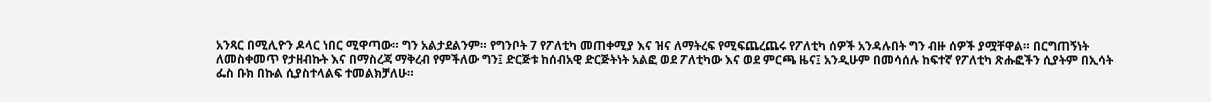አንጻር በሚሊዮን ዶላር ነበር ሚዋጣው። ግን አልታደልንም። የግንቦት 7 የፖለቲካ መጠቀሚያ እና ዝና ለማትረፍ የሚፍጨረጨሩ የፖለቲካ ሰዎች አንዳሉበት ግን ብዙ ሰዎች ያሟቸዋል። በርግጠኝነት ለመስቀመጥ የታዘብኩት እና በማስረጃ ማቅረብ የምችለው ግን፤ ድርጅቱ ከሰብአዊ ድርጅትነት አልፎ ወደ ፖለቲካው እና ወደ ምርጫ ዜና፤ አንዲሁም በመሳሰሉ ከፍተኛ የፖለቲካ ጽሑፎችን ሲያትም በኢሳት ፌስ ቡክ በኩል ሲያስተላልፍ ተመልክቻለሁ።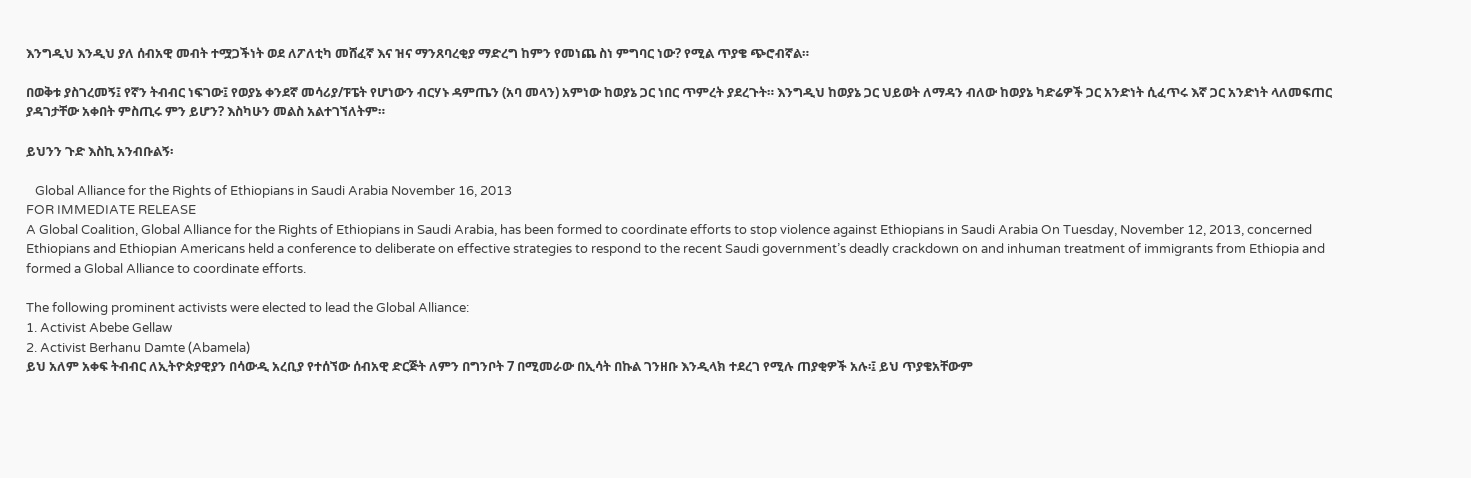እንግዲህ እንዲህ ያለ ሰብአዊ መብት ተሟጋችነት ወደ ለፖለቲካ መሸፈኛ እና ዝና ማንጸባረቂያ ማድረግ ከምን የመነጨ ስነ ምግባር ነው? የሚል ጥያቄ ጭሮብኛል።

በወቅቱ ያስገረመኝ፤ የኛን ትብብር ነፍገው፤ የወያኔ ቀንደኛ መሳሪያ/ፑፔት የሆነውን ብርሃኑ ዳምጤን (አባ መላን) አምነው ከወያኔ ጋር ነበር ጥምረት ያደረጉት። እንግዲህ ከወያኔ ጋር ህይወት ለማዳን ብለው ከወያኔ ካድሬዎች ጋር አንድነት ሲፈጥሩ እኛ ጋር አንድነት ላለመፍጠር ያዳገታቸው አቀበት ምስጢሩ ምን ይሆን? እስካሁን መልስ አልተገኘለትም።

ይህንን ጉድ እስኪ አንብቡልኝ፡

   Global Alliance for the Rights of Ethiopians in Saudi Arabia November 16, 2013
FOR IMMEDIATE RELEASE
A Global Coalition, Global Alliance for the Rights of Ethiopians in Saudi Arabia, has been formed to coordinate efforts to stop violence against Ethiopians in Saudi Arabia On Tuesday, November 12, 2013, concerned Ethiopians and Ethiopian Americans held a conference to deliberate on effective strategies to respond to the recent Saudi government’s deadly crackdown on and inhuman treatment of immigrants from Ethiopia and formed a Global Alliance to coordinate efforts.

The following prominent activists were elected to lead the Global Alliance:
1. Activist Abebe Gellaw
2. Activist Berhanu Damte (Abamela)
ይህ አለም አቀፍ ትብብር ለኢትዮጵያዊያን በሳውዲ አረቢያ የተሰኘው ሰብአዊ ድርጅት ለምን በግንቦት 7 በሚመራው በኢሳት በኩል ገንዘቡ እንዲላክ ተደረገ የሚሉ ጠያቂዎች አሉ፡፤ ይህ ጥያቄአቸውም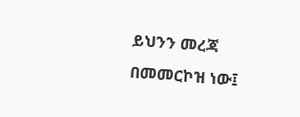ይህንን መረጃ በመመርኮዝ ነው፤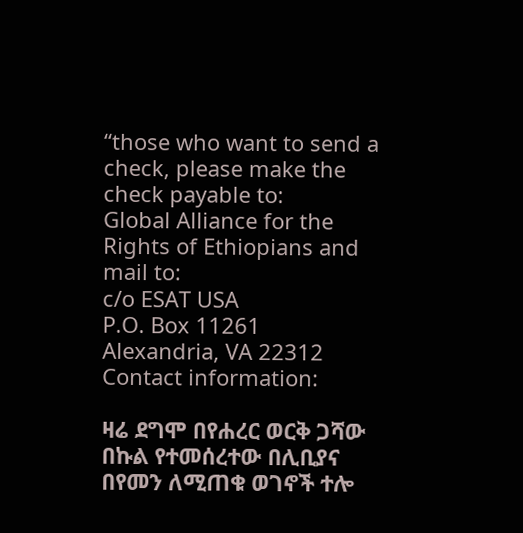“those who want to send a check, please make the check payable to:
Global Alliance for the Rights of Ethiopians and mail to:
c/o ESAT USA
P.O. Box 11261
Alexandria, VA 22312
Contact information:

ዛሬ ደግሞ በየሐረር ወርቅ ጋሻው በኩል የተመሰረተው በሊቢያና በየመን ለሚጠቁ ወገኖች ተሎ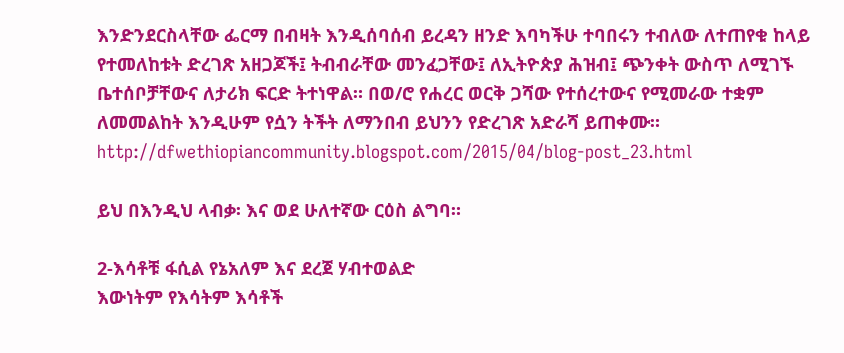እንድንደርስላቸው ፌርማ በብዛት እንዲሰባሰብ ይረዳን ዘንድ እባካችሁ ተባበሩን ተብለው ለተጠየቁ ከላይ የተመለከቱት ድረገጽ አዘጋጆች፤ ትብብራቸው መንፈጋቸው፤ ለኢትዮጵያ ሕዝብ፤ ጭንቀት ውስጥ ለሚገኙ ቤተሰቦቻቸውና ለታሪክ ፍርድ ትተነዋል። በወ/ሮ የሐረር ወርቅ ጋሻው የተሰረተውና የሚመራው ተቋም ለመመልከት እንዲሁም የሷን ትችት ለማንበብ ይህንን የድረገጽ አድራሻ ይጠቀሙ። http://dfwethiopiancommunity.blogspot.com/2015/04/blog-post_23.html

ይህ በእንዲህ ላብቃ፡ እና ወደ ሁለተኛው ርዕስ ልግባ።

2-እሳቶቹ ፋሲል የኔአለም እና ደረጀ ሃብተወልድ
እውነትም የእሳትም እሳቶች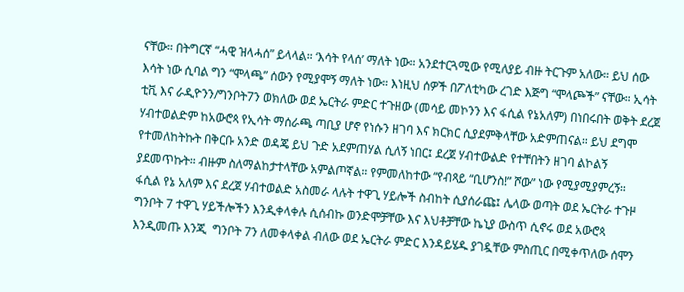ናቸው። በትግርኛ “ሓዊ ዝላሓሰ” ይላላል። ‘እሳት የላሰ’ ማለት ነው። አንደተርጓሚው የሚለያይ ብዙ ትርጉም አለው። ይህ ሰው እሳት ነው ሲባል ግን “ሞላጫ” ሰውን የሚያሞኝ ማለት ነው። እነዚህ ሰዎች በፖለቲካው ረገድ እጅግ “ሞላጮች” ናቸው። ኢሳት ቲቪ እና ራዲዮንን/ግንቦት7ን ወክለው ወደ ኤርትራ ምድር ተጉዘው (መሳይ መኮንን እና ፋሲል የኔአለም) በነበሩበት ወቅት ደረጀ ሃብተወልድም ከአውሮጳ የኢሳት ማሰራጫ ጣቢያ ሆኖ የነሱን ዘገባ እና ክርክር ሲያደምቅላቸው አድምጠናል። ይህ ደግሞ የተመለከትኩት በቅርቡ አንድ ወዳጄ ይህ ጉድ አደምጠሃል ሲለኝ ነበር፤ ደረጀ ሃብተውልድ የተቸበትን ዘገባ ልኮልኝ ያደመጥኩት። ብዙም ስለማልከታተላቸው አምልጦኛል። የምመለከተው “የብጻይ “ቢሆንስ!” ሾው” ነው የሚያሚያምረኝ።
ፋሲል የኔ አለም እና ደረጀ ሃብተወልድ አስመራ ላሉት ተዋጊ ሃይሎች ስብከት ሲያሰራጩ፤ ሌላው ወጣት ወደ ኤርትራ ተጉዞ ግንቦት 7 ተዋጊ ሃይችሎችን እንዲቀላቀሉ ሲሰብኩ ወንድሞቻቸው እና እህቶቻቸው ኬኒያ ውስጥ ሲኖሩ ወደ አውሮጳ እንዲመጡ እንጂ  ግንቦት 7ን ለመቀላቀል ብለው ወደ ኤርትራ ምድር እንዳይሄዱ ያገዷቸው ምስጢር በሚቀጥለው ሰሞን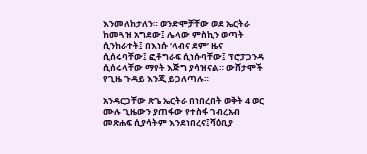እንመለከታለን። ወንድሞቻቸው ወደ ኤርትራ ከመጓዝ አግደው፤ ሌላው ምስኪን ወጣት ሲንከራተት፤ በእነሱ ‘ላብና ደም’ ዜና ሲሰሩባቸው፤ ፎቶግራፍ ሲነሱባቸው፤ ፕሮፓጋንዳ ሲሰሩላቸው ማየት እጅግ ያሳዝናል። ውሸታሞች የጊዜ ጉዳይ እንጂ ይጋለጣሉ።

አንዳርጋቸው ጽጌ ኤርትራ በነበረበት ወቅት 4 ወር ሙሉ ጊዜውን ያጠፋው የተስፋ ገብረአብ መጽሐፍ ሲያሳትም እንደነበረና፤ሻዕቢያ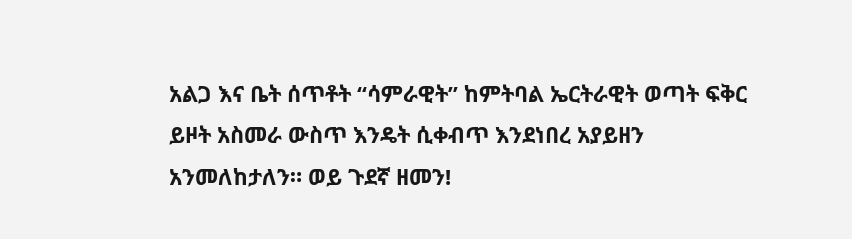አልጋ እና ቤት ሰጥቶት “ሳምራዊት” ከምትባል ኤርትራዊት ወጣት ፍቅር ይዞት አስመራ ውስጥ እንዴት ሲቀብጥ እንደነበረ አያይዘን አንመለከታለን። ወይ ጉደኛ ዘመን!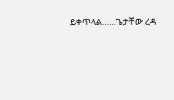ይቀጥላል……ጌታቸው ረዳ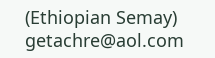(Ethiopian Semay) getachre@aol.com